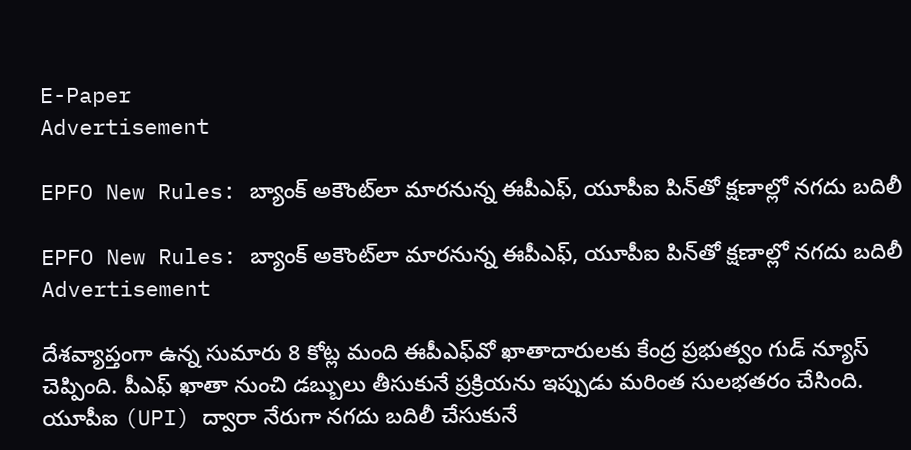E-Paper
Advertisement

EPFO New Rules: బ్యాంక్ అకౌంట్‌లా మారనున్న ఈపీఎఫ్, యూపీఐ పిన్‌తో క్షణాల్లో నగదు బదిలీ

EPFO New Rules: బ్యాంక్ అకౌంట్‌లా మారనున్న ఈపీఎఫ్, యూపీఐ పిన్‌తో క్షణాల్లో నగదు బదిలీ
Advertisement

దేశవ్యాప్తంగా ఉన్న సుమారు 8 కోట్ల మంది ఈపీఎఫ్‌వో ఖాతాదారులకు కేంద్ర ప్రభుత్వం గుడ్ న్యూస్ చెప్పింది. పీఎఫ్ ఖాతా నుంచి డబ్బులు తీసుకునే ప్రక్రియను ఇప్పుడు మరింత సులభతరం చేసింది. యూపీఐ (UPI) ద్వారా నేరుగా నగదు బదిలీ చేసుకునే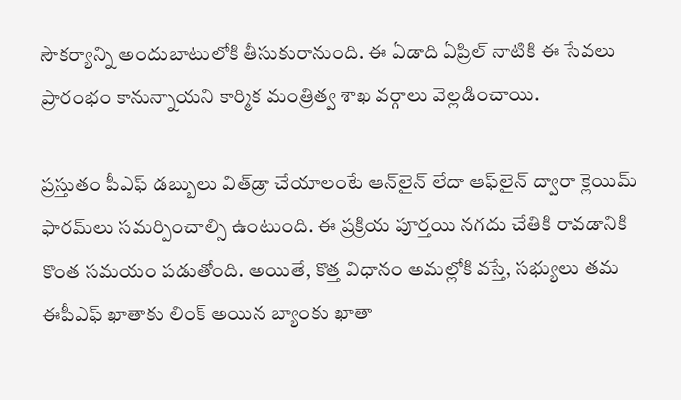సౌకర్యాన్ని అందుబాటులోకి తీసుకురానుంది. ఈ ఏడాది ఏప్రిల్ నాటికి ఈ సేవలు ప్రారంభం కానున్నాయని కార్మిక మంత్రిత్వ శాఖ వర్గాలు వెల్లడించాయి.

ప్రస్తుతం పీఎఫ్ డబ్బులు విత్‌డ్రా చేయాలంటే ఆన్‌లైన్ లేదా ఆఫ్‌లైన్ ద్వారా క్లెయిమ్ ఫారమ్‌లు సమర్పించాల్సి ఉంటుంది. ఈ ప్రక్రియ పూర్తయి నగదు చేతికి రావడానికి కొంత సమయం పడుతోంది. అయితే, కొత్త విధానం అమల్లోకి వస్తే, సభ్యులు తమ ఈపీఎఫ్ ఖాతాకు లింక్ అయిన బ్యాంకు ఖాతా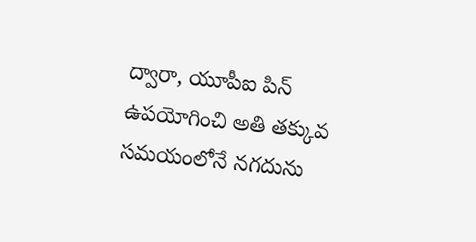ద్వారా, యూపీఐ పిన్ ఉపయోగించి అతి తక్కువ సమయంలోనే నగదును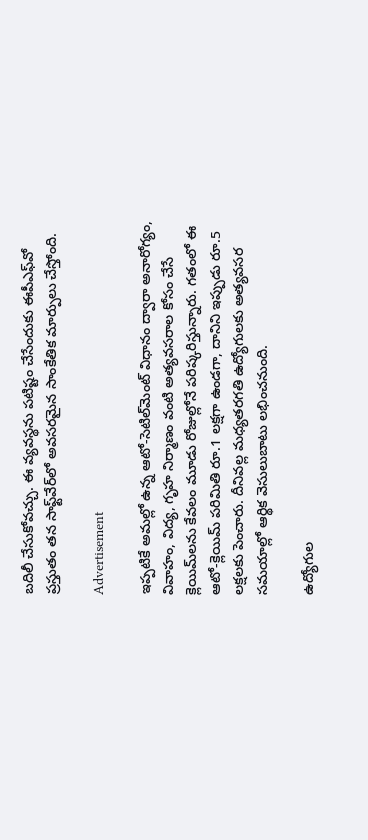బదిలీ చేసుకోవచ్చు. ఈ వ్యవస్థను పటిష్టం చేసేందుకు ఈపీఎఫ్‌వో ప్రస్తుతం తన సాఫ్ట్‌వేర్‌లో అవసరమైన సాంకేతిక మార్పులు చేస్తోంది.

Advertisement

ఇప్పటికే అమల్లో ఉన్న ఆటో-సెటిల్‌మెంట్ విధానం ద్వారా అనారోగ్యం, వివాహం, విద్య, గృహ నిర్మాణం వంటి అత్యవసరాల కోసం చేసే క్లెయిమ్‌లను కేవలం మూడు రోజుల్లోనే పరిష్కరిస్తున్నారు. గతంలో ఈ ఆటో-క్లెయిమ్ పరిమితి రూ.1 లక్షగా ఉండగా, దానిని ఇప్పుడు రూ.5 లక్షలకు పెంచారు. దీనివల్ల మధ్యతరగతి ఉద్యోగులకు అత్యవసర సమయాల్లో ఆర్థిక వెసులుబాటు లభించనుంది.

ఉద్యోగుల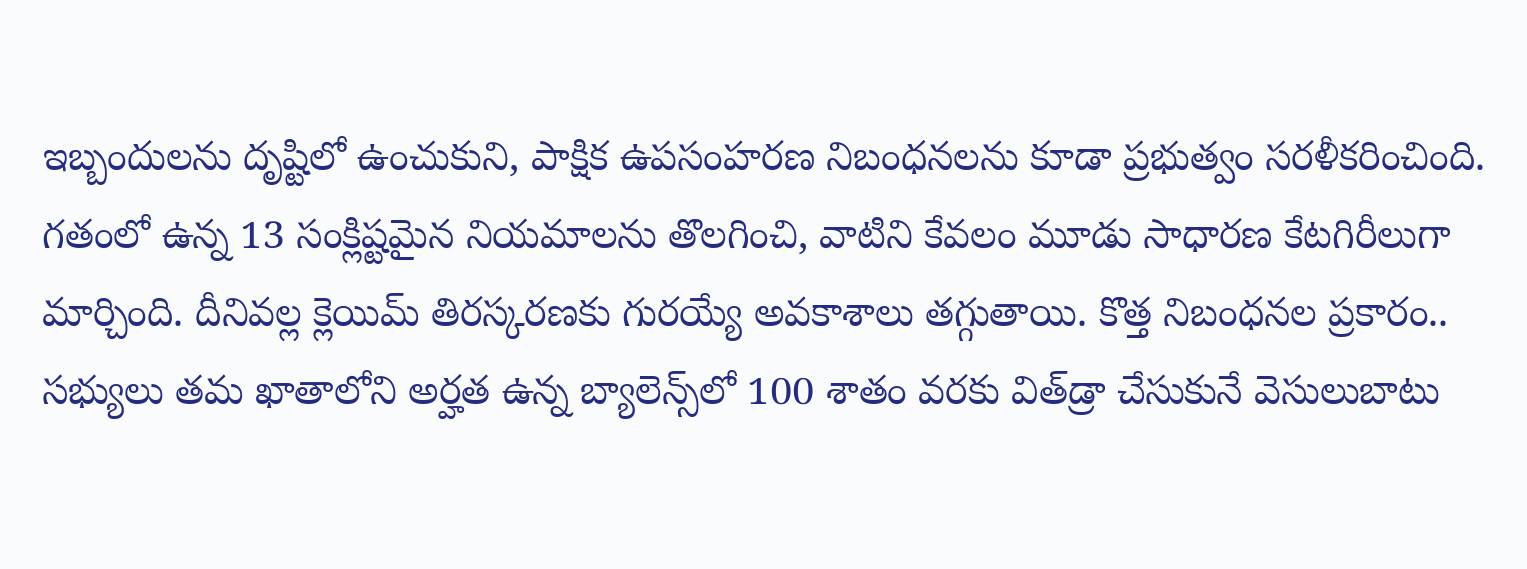ఇబ్బందులను దృష్టిలో ఉంచుకుని, పాక్షిక ఉపసంహరణ నిబంధనలను కూడా ప్రభుత్వం సరళీకరించింది. గతంలో ఉన్న 13 సంక్లిష్టమైన నియమాలను తొలగించి, వాటిని కేవలం మూడు సాధారణ కేటగిరీలుగా మార్చింది. దీనివల్ల క్లెయిమ్ తిరస్కరణకు గురయ్యే అవకాశాలు తగ్గుతాయి. కొత్త నిబంధనల ప్రకారం.. సభ్యులు తమ ఖాతాలోని అర్హత ఉన్న బ్యాలెన్స్‌లో 100 శాతం వరకు విత్‌డ్రా చేసుకునే వెసులుబాటు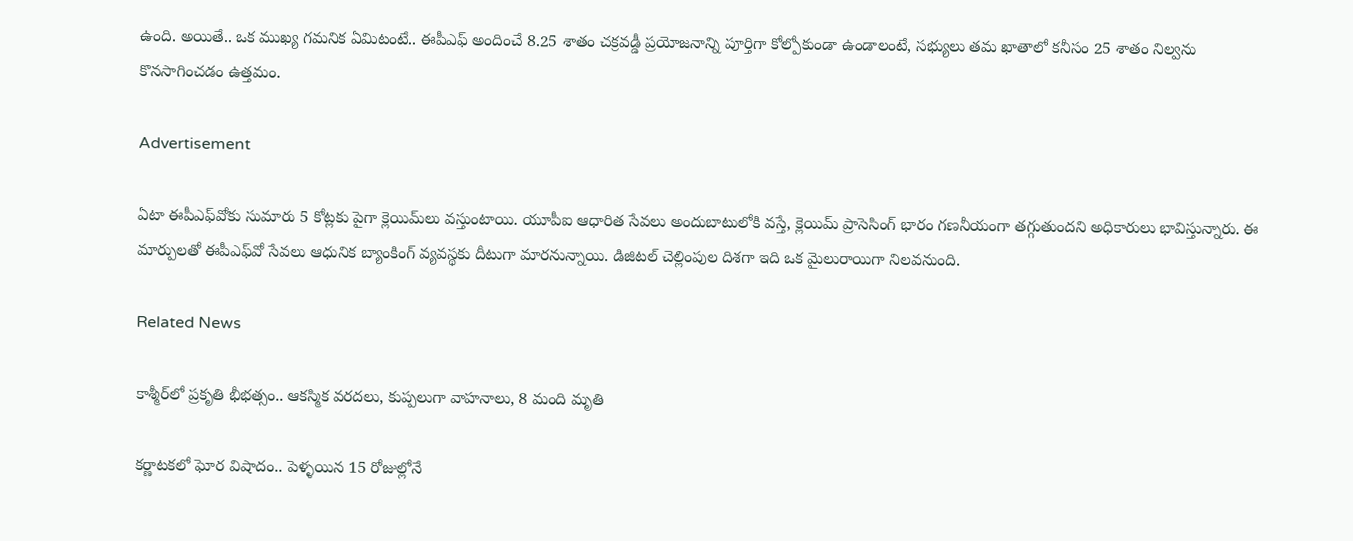ఉంది. అయితే.. ఒక ముఖ్య గమనిక ఏమిటంటే.. ఈపీఎఫ్ అందించే 8.25 శాతం చక్రవడ్డీ ప్రయోజనాన్ని పూర్తిగా కోల్పోకుండా ఉండాలంటే, సభ్యులు తమ ఖాతాలో కనీసం 25 శాతం నిల్వను కొనసాగించడం ఉత్తమం.

Advertisement

ఏటా ఈపీఎఫ్‌వోకు సుమారు 5 కోట్లకు పైగా క్లెయిమ్‌లు వస్తుంటాయి. యూపీఐ ఆధారిత సేవలు అందుబాటులోకి వస్తే, క్లెయిమ్ ప్రాసెసింగ్ భారం గణనీయంగా తగ్గుతుందని అధికారులు భావిస్తున్నారు. ఈ మార్పులతో ఈపీఎఫ్‌వో సేవలు ఆధునిక బ్యాంకింగ్ వ్యవస్థకు దీటుగా మారనున్నాయి. డిజిటల్ చెల్లింపుల దిశగా ఇది ఒక మైలురాయిగా నిలవనుంది.

Related News

కాశ్మీర్‌లో ప్రకృతి భీభత్సం.. ఆకస్మిక వరదలు, కుప్పలుగా వాహనాలు, 8 మంది మృతి

కర్ణాటకలో ఘోర విషాదం.. పెళ్ళయిన 15 రోజుల్లోనే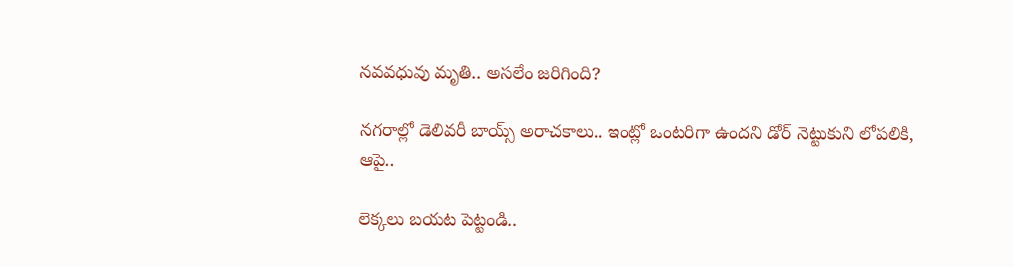నవవధువు మృతి.. అసలేం జరిగింది?

నగరాల్లో డెలివరీ బాయ్స్ అరాచకాలు.. ఇంట్లో ఒంటరిగా ఉందని డోర్ నెట్టుకుని లోపలికి, ఆపై..

లెక్కలు బయట పెట్టండి..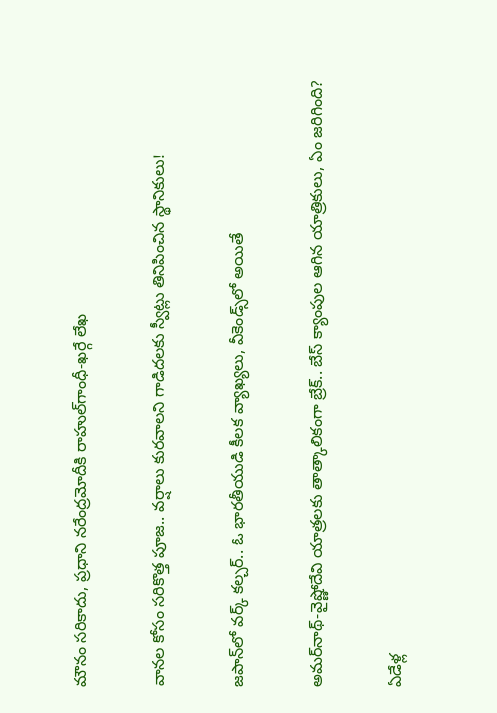మౌనం సరికాదు, ప్రధాని నరేంద్రమోదీకి రాహుల్‌‌గాంధీ-ఖర్గే లేఖ

వానల కోసం సరికొత్త పూజ.. వర్షాలు కురవాలని గాడిదలకు స్వీట్లు తినిపించిన స్థానికులు!

జపాన్‌లో వర్క్ కల్చర్.. ఓ భారతీయుడి కీలక వ్యాఖ్యలు, వీకెండ్స్‌లో అయితే

అమర్‌నాథ్-వైష్ణోదేవి యాత్రలకు తాత్కాలికంగా బ్రేక్.. బేస్ క్యాంపుల ఆగిన యాత్రికులు, ఏం జరిగింది?

ఏడేళ్ల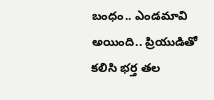బంధం.. ఎండమావి అయింది.. ప్రియుడితో కలిసి భర్త తల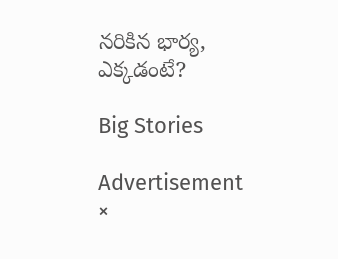నరికిన భార్య, ఎక్కడంటే?

Big Stories

Advertisement
×